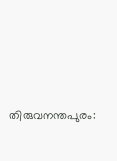തിരുവനന്തപുരം: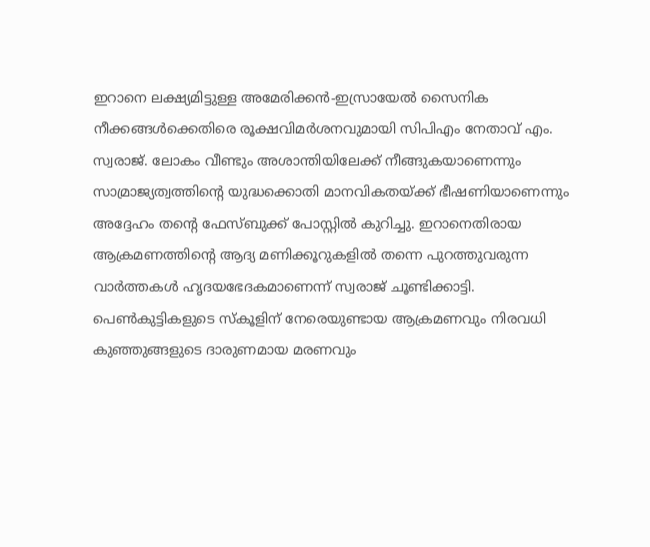ഇറാനെ ലക്ഷ്യമിട്ടുള്ള അമേരിക്കൻ-ഇസ്രായേൽ സൈനിക നീക്കങ്ങൾക്കെതിരെ രൂക്ഷവിമർശനവുമായി സിപിഎം നേതാവ് എം. സ്വരാജ്. ലോകം വീണ്ടും അശാന്തിയിലേക്ക് നീങ്ങുകയാണെന്നും സാമ്രാജ്യത്വത്തിന്റെ യുദ്ധക്കൊതി മാനവികതയ്ക്ക് ഭീഷണിയാണെന്നും അദ്ദേഹം തന്റെ ഫേസ്ബുക്ക് പോസ്റ്റിൽ കുറിച്ചു. ഇറാനെതിരായ ആക്രമണത്തിന്റെ ആദ്യ മണിക്കൂറുകളിൽ തന്നെ പുറത്തുവരുന്ന വാർത്തകൾ ഹൃദയഭേദകമാണെന്ന് സ്വരാജ് ചൂണ്ടിക്കാട്ടി. പെൺകുട്ടികളുടെ സ്കൂളിന് നേരെയുണ്ടായ ആക്രമണവും നിരവധി കുഞ്ഞുങ്ങളുടെ ദാരുണമായ മരണവും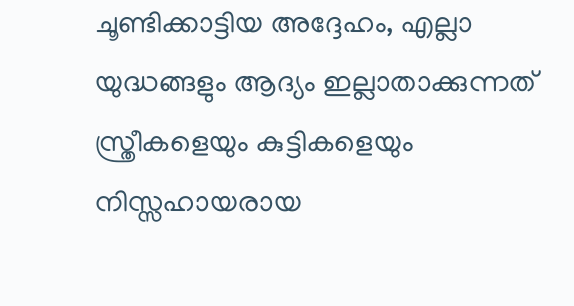ചൂണ്ടിക്കാട്ടിയ അദ്ദേഹം, എല്ലാ യുദ്ധങ്ങളും ആദ്യം ഇല്ലാതാക്കുന്നത് സ്ത്രീകളെയും കുട്ടികളെയും നിസ്സഹായരായ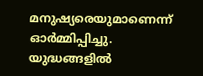മനുഷ്യരെയുമാണെന്ന് ഓർമ്മിപ്പിച്ചു. യുദ്ധങ്ങളിൽ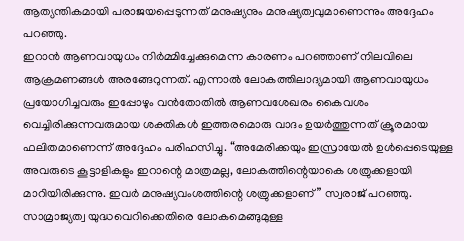ആത്യന്തികമായി പരാജയപ്പെടുന്നത് മനുഷ്യനും മനുഷ്യത്വവുമാണെന്നും അദ്ദേഹം പറഞ്ഞു.
ഇറാൻ ആണവായുധം നിർമ്മിച്ചേക്കുമെന്ന കാരണം പറഞ്ഞാണ് നിലവിലെ ആക്രമണങ്ങൾ അരങ്ങേറുന്നത്. എന്നാൽ ലോകത്തിലാദ്യമായി ആണവായുധം പ്രയോഗിച്ചവരും ഇപ്പോഴും വൻതോതിൽ ആണവശേഖരം കൈവശം വെച്ചിരിക്കുന്നവരുമായ ശക്തികൾ ഇത്തരമൊരു വാദം ഉയർത്തുന്നത് ക്രൂരമായ ഫലിതമാണെന്ന് അദ്ദേഹം പരിഹസിച്ചു. “അമേരിക്കയും ഇസ്രായേൽ ഉൾപ്പെടെയുള്ള അവരുടെ കൂട്ടാളികളും ഇറാന്റെ മാത്രമല്ല, ലോകത്തിന്റെയാകെ ശത്രുക്കളായി മാറിയിരിക്കുന്നു. ഇവർ മനുഷ്യവംശത്തിന്റെ ശത്രുക്കളാണ്” സ്വരാജ് പറഞ്ഞു.
സാമ്രാജ്യത്വ യുദ്ധവെറിക്കെതിരെ ലോകമെങ്ങുമുള്ള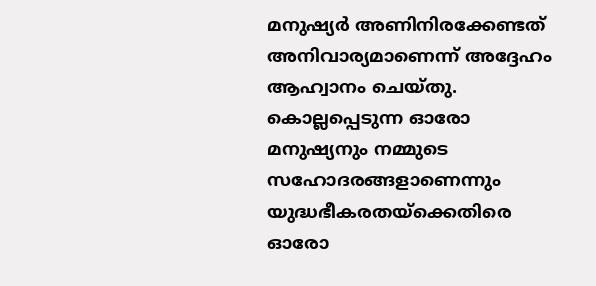മനുഷ്യർ അണിനിരക്കേണ്ടത് അനിവാര്യമാണെന്ന് അദ്ദേഹം ആഹ്വാനം ചെയ്തു. കൊല്ലപ്പെടുന്ന ഓരോ മനുഷ്യനും നമ്മുടെ സഹോദരങ്ങളാണെന്നും യുദ്ധഭീകരതയ്ക്കെതിരെ ഓരോ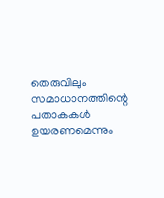തെരുവിലും സമാധാനത്തിന്റെ പതാകകൾ ഉയരണമെന്നും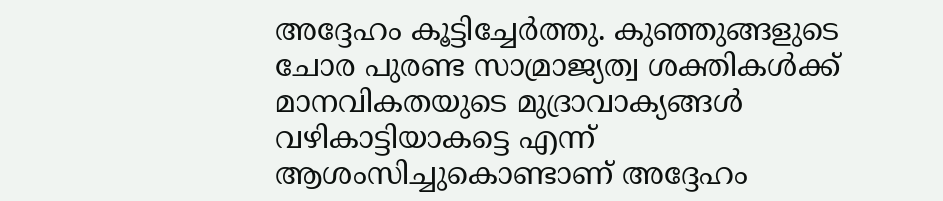അദ്ദേഹം കൂട്ടിച്ചേർത്തു. കുഞ്ഞുങ്ങളുടെ ചോര പുരണ്ട സാമ്രാജ്യത്വ ശക്തികൾക്ക് മാനവികതയുടെ മുദ്രാവാക്യങ്ങൾ വഴികാട്ടിയാകട്ടെ എന്ന് ആശംസിച്ചുകൊണ്ടാണ് അദ്ദേഹം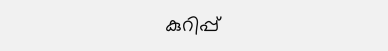കുറിപ്പ്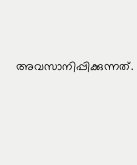അവസാനിപ്പിക്കുന്നത്.